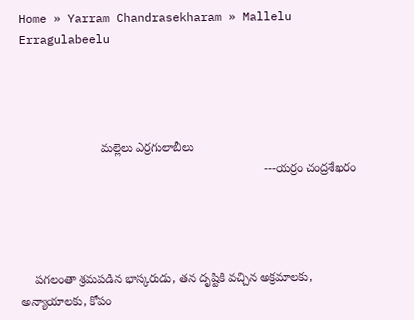Home » Yarram Chandrasekharam » Mallelu Erragulabeelu




                        మల్లెలు ఎర్రగులాబీలు
                                                                        ---యర్రం చంద్రశేఖరం




    పగలంతా శ్రమపడిన భాస్కరుడు, తన దృష్టికి వచ్చిన అక్రమాలకు, అన్యాయాలకు, కోపం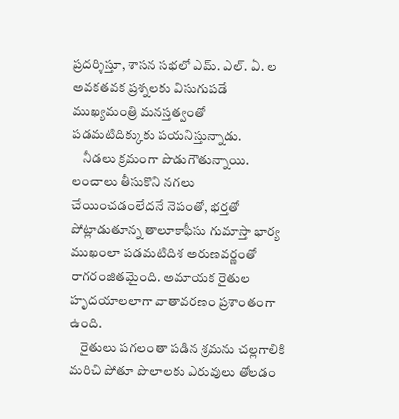ప్రదర్శిస్తూ, శాసన సభలో ఎమ్. ఎల్. ఏ. ల అవకతవక ప్రశ్నలకు విసుగుపడే ముఖ్యమంత్రి మనస్తత్వంతో పడమటిదిక్కుకు పయనిస్తున్నాడు.
    నీడలు క్రమంగా పొడుగౌతున్నాయి. లంచాలు తీసుకొని నగలు చేయించడంలేదనే నెపంతో, భర్తతో పోట్లాడుతూన్న తాలూకాఫీసు గుమాస్తా భార్య ముఖంలా పడమటిదిశ అరుణవర్ణంతో రాగరంజితమైంది. అమాయక రైతుల హృదయాలలాగా వాతావరణం ప్రశాంతంగా ఉంది.
    రైతులు పగలంతా పడిన శ్రమను చల్లగాలికి మరిచి పోతూ పొలాలకు ఎరువులు తోలడం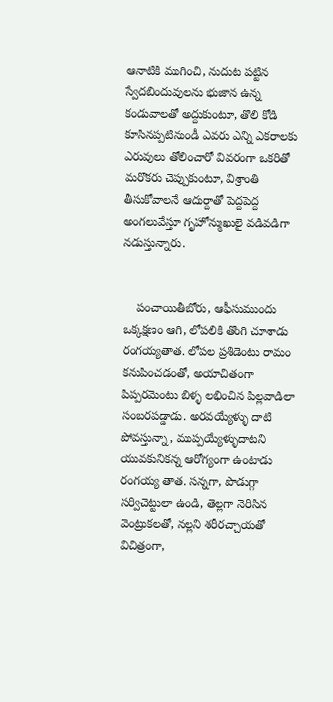ఆనాటికి ముగించి, నుదుట పట్టిన స్వేదబిందువులను భుజాన ఉన్న కండువాలతో అద్దుకుంటూ, తొలి కోడి కూసినప్పటినుండీ ఎవరు ఎన్ని ఎకరాలకు ఎరువులు తోలించారో వివరంగా ఒకరితో మరొకరు చెప్పుకుంటూ, విశ్రాంతి తీసుకోవాలనే ఆదుర్దాతో పెద్దపెద్ద అంగలువేస్తూ గృహోన్ముఖులై వడివడిగా నడుస్తున్నారు.


    పంచాయితీబోరు, ఆఫీసుముందు ఒక్కక్షణం ఆగి, లోపలికి తొంగి చూశాడు రంగయ్యతాత. లోపల ప్రశిడెంటు రామం కనుపించడంతో, అయాచితంగా పిప్పరమెంటు బిళ్ళ లభించిన పిల్లవాడిలా సంబరపడ్డాడు. అరవయ్యేళ్ళు దాటి పోవస్తున్నా, ముప్పయ్యేళ్ళుదాటని యువకునికన్న ఆరోగ్యంగా ఉంటాడు రంగయ్య తాత. సన్నగా, పొడుగ్గా సర్విచెట్టులా ఉండి, తెల్లగా నెరిసిన వెంట్రుకలతో, నల్లని శరీరచ్చాయతో విచిత్రంగా,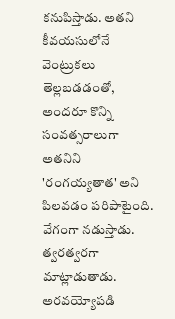కనుపిస్తాడు. అతని కీవయసులోనే వెంట్రుకలు తెల్లబడడంతో, అందరూ కొన్ని సంవత్సరాలుగా అతనిని 'రంగయ్యతాత' అని పిలవడం పరిపాటైంది. వేగంగా నడుస్తాడు. త్వరత్వరగా మాట్లాడుతాడు. అరవయ్యోపడి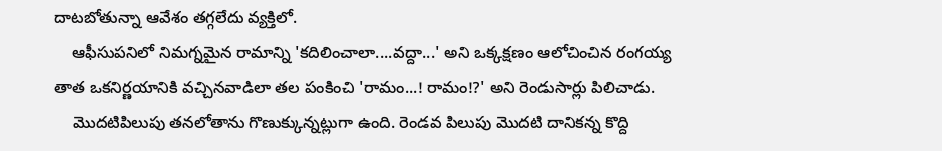దాటబోతున్నా ఆవేశం తగ్గలేదు వ్యక్తిలో.
    ఆఫీసుపనిలో నిమగ్నమైన రామాన్ని 'కదిలించాలా....వద్దా...' అని ఒక్కక్షణం ఆలోచించిన రంగయ్య తాత ఒకనిర్ణయానికి వచ్చినవాడిలా తల పంకించి 'రామం...! రామం!?' అని రెండుసార్లు పిలిచాడు.
    మొదటిపిలుపు తనలోతాను గొణుక్కున్నట్లుగా ఉంది. రెండవ పిలుపు మొదటి దానికన్న కొద్ది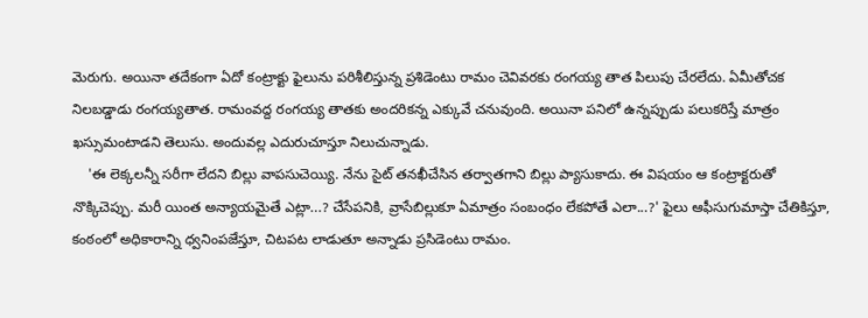మెరుగు. అయినా తదేకంగా ఏదో కంట్రాక్టు ఫైలును పరిశీలిస్తున్న ప్రశిడెంటు రామం చెవివరకు రంగయ్య తాత పిలుపు చేరలేదు. ఏమీతోచక నిలబడ్డాడు రంగయ్యతాత. రామంవద్ద రంగయ్య తాతకు అందరికన్న ఎక్కువే చనువుంది. అయినా పనిలో ఉన్నప్పుడు పలుకరిస్తే మాత్రం ఖస్సుమంటాడని తెలుసు. అందువల్ల ఎదురుచూస్తూ నిలుచున్నాడు.
    'ఈ లెక్కలన్నీ సరీగా లేదని బిల్లు వాపసుచెయ్యి. నేను సైట్ తనఖీచేసిన తర్వాతగాని బిల్లు ప్యాసుకాదు. ఈ విషయం ఆ కంట్రాక్టరుతో నొక్కిచెప్పు. మరీ యింత అన్యాయమైతే ఎట్లా...? చేసేపనికి, వ్రాసేబిల్లుకూ ఏమాత్రం సంబంధం లేకపోతే ఎలా...?' ఫైలు ఆఫీసుగుమాస్తా చేతికిస్తూ, కంఠంలో అధికారాన్ని ధ్వనింపజేస్తూ, చిటపట లాడుతూ అన్నాడు ప్రసిడెంటు రామం.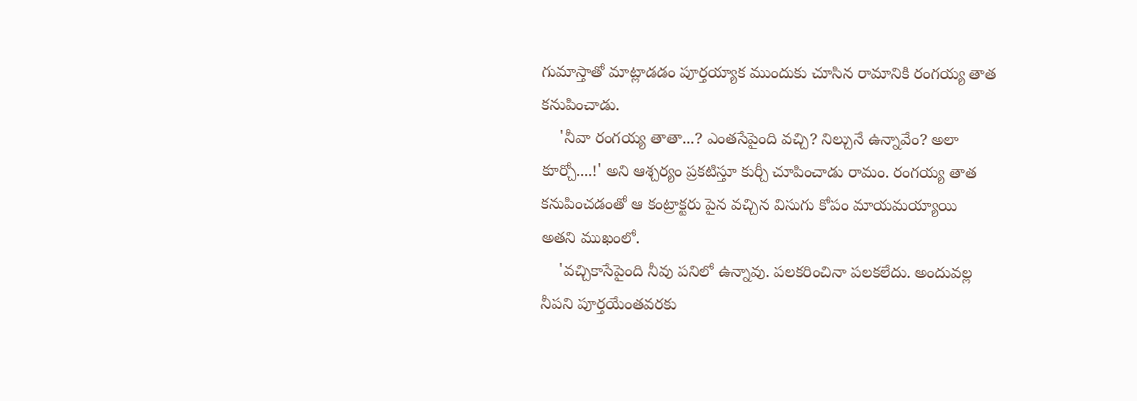గుమాస్తాతో మాట్లాడడం పూర్తయ్యాక ముందుకు చూసిన రామానికి రంగయ్య తాత కనుపించాడు.
    'నీవా రంగయ్య తాతా...? ఎంతసేపైంది వచ్చి? నిల్చునే ఉన్నావేం? అలా కూర్చో....!' అని ఆశ్చర్యం ప్రకటిస్తూ కుర్చీ చూపించాడు రామం. రంగయ్య తాత కనుపించడంతో ఆ కంట్రాక్టరు పైన వచ్చిన విసుగు కోపం మాయమయ్యాయి అతని ముఖంలో.
    'వచ్చికాసేపైంది నీవు పనిలో ఉన్నావు. పలకరించినా పలకలేదు. అందువల్ల నీపని పూర్తయేంతవరకు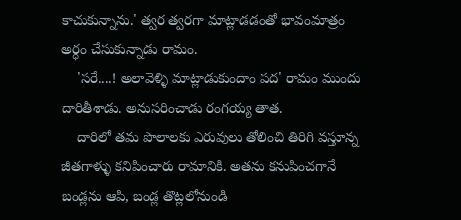కాచుకున్నాను.' త్వర త్వరగా మాట్లాడడంతో భావంమాత్రం అర్ధం చేసుకున్నాడు రామం.
    'సరే....! అలావెళ్ళి మాట్లాడుకుందాం పద' రామం ముందు దారితీశాడు. అనుసరించాడు రంగయ్య తాత.
    దారిలో తమ పొలాలకు ఎరువులు తోలించి తిరిగి వస్తూన్న జీతగాళ్ళు కనిపించారు రామానికి. అతను కనుపించగానే బండ్లను ఆపి, బండ్ల తొట్లలోనుండి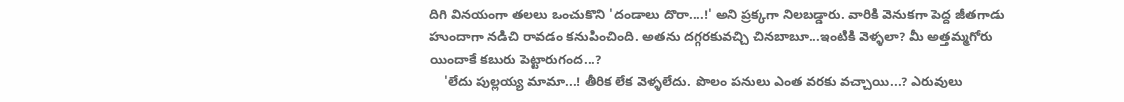దిగి వినయంగా తలలు ఒంచుకొని 'దండాలు దొరా....!' అని ప్రక్కగా నిలబడ్డారు. వారికి వెనుకగా పెద్ద జీతగాడు హుందాగా నడిచి రావడం కనుపించింది. అతను దగ్గరకువచ్చి చినబాబూ...ఇంటికి వెళ్ళలా? మీ అత్తమ్మగోరు యిందాకే కబురు పెట్టారుగంద...?
    'లేదు పుల్లయ్య మామా...! తీరిక లేక వెళ్ళలేదు. పొలం పనులు ఎంత వరకు వచ్చాయి...? ఎరువులు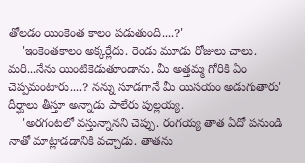తోలడం యింకెంత కాలం పడుతుంది....?'
    'ఇంకెంతకాలం అక్కర్లేదు. రెండు మూడు రోజులు చాలు. మరి...నేను యింటికెడుతూండాను. మీ అత్తమ్మ గోరికి ఏం చెప్పమంటారు....? నన్ను సూడగానే మీ యిసయం అడుగుతారు' దీర్ఘాలు తీస్తూ అన్నాడు పాలేరు పుల్లయ్య.
    'అరగంటలో వస్తున్నానని చెప్పు. రంగయ్య తాత ఏదో పనుండి నాతో మాట్లాడడానికి వచ్చాడు. తాతను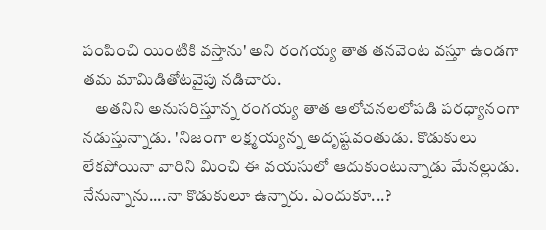పంపించి యింటికి వస్తాను' అని రంగయ్య తాత తనవెంట వస్తూ ఉండగా తమ మామిడితోటవైపు నడిచారు.
    అతనిని అనుసరిస్తూన్న రంగయ్య తాత ఆలోచనలలోపడి పరధ్యానంగా నడుస్తున్నాడు. 'నిజంగా లక్ష్మయ్యన్న అదృష్టవంతుడు. కొడుకులు లేకపోయినా వారిని మించి ఈ వయసులో ఆదుకుంటున్నాడు మేనల్లుడు. నేనున్నాను....నా కొడుకులూ ఉన్నారు. ఎందుకూ...?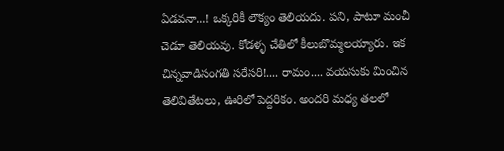ఏడవనా...! ఒక్కరికీ లౌక్యం తెలియదు. పని, పాటూ మంచీ చెడూ తెలియవు. కోడళ్ళ చేతిలో కీలుబొమ్మలయ్యారు. ఇక చిన్నవాడిసంగతి సరేసరి!.... రామం.... వయసుకు మించిన తెలివితేటలు, ఊరిలో పెద్దరికం. అందరి మధ్య తలలో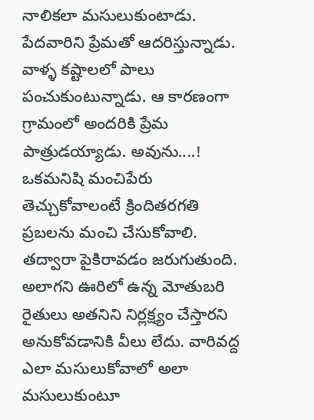నాలికలా మసులుకుంటాడు. పేదవారిని ప్రేమతో ఆదరిస్తున్నాడు. వాళ్ళ కష్టాలలో పాలు పంచుకుంటున్నాడు. ఆ కారణంగా గ్రామంలో అందరికి ప్రేమ పాత్రుడయ్యాడు. అవును....! ఒకమనిషి మంచిపేరు తెచ్చుకోవాలంటే క్రిందితరగతి ప్రబలను మంచి చేసుకోవాలి. తద్వారా పైకిరావడం జరుగుతుంది. అలాగని ఊరిలో ఉన్న మోతుబరి రైతులు అతనిని నిర్లక్ష్యం చేస్తారని అనుకోవడానికి వీలు లేదు. వారివద్ద ఎలా మసులుకోవాలో అలా మసులుకుంటూ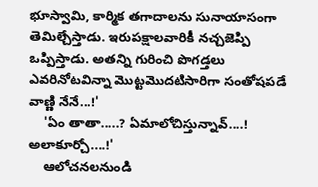భూస్వామి, కార్మిక తగాదాలను సునాయాసంగా తెమిల్చేస్తాడు. ఇరుపక్షాలవారికీ నచ్చజెప్పి ఒప్పిస్తాడు. అతన్ని గురించి పొగడ్తలు ఎవరినోటవిన్నా మొట్టమొదటిసారిగా సంతోషపడే వాణ్ణి నేనే...!'
    'ఏం తాతా.....? ఏమాలోచిస్తున్నావ్....! అలాకూర్చో....!'
    ఆలోచనలనుండి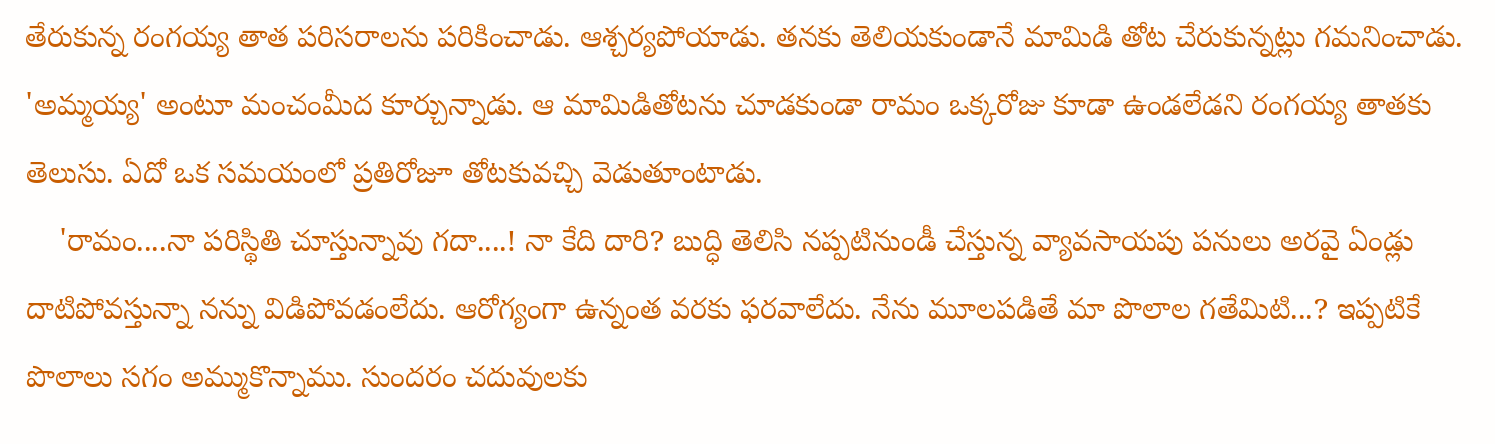తేరుకున్న రంగయ్య తాత పరిసరాలను పరికించాడు. ఆశ్చర్యపోయాడు. తనకు తెలియకుండానే మామిడి తోట చేరుకున్నట్లు గమనించాడు. 'అమ్మయ్య' అంటూ మంచంమీద కూర్చున్నాడు. ఆ మామిడితోటను చూడకుండా రామం ఒక్కరోజు కూడా ఉండలేడని రంగయ్య తాతకు తెలుసు. ఏదో ఒక సమయంలో ప్రతిరోజూ తోటకువచ్చి వెడుతూంటాడు.
    'రామం....నా పరిస్థితి చూస్తున్నావు గదా....! నా కేది దారి? బుద్ధి తెలిసి నప్పటినుండీ చేస్తున్న వ్యావసాయపు పనులు అరవై ఏండ్లు దాటిపోవస్తున్నా నన్ను విడిపోవడంలేదు. ఆరోగ్యంగా ఉన్నంత వరకు ఫరవాలేదు. నేను మూలపడితే మా పొలాల గతేమిటి...? ఇప్పటికే పొలాలు సగం అమ్ముకొన్నాము. సుందరం చదువులకు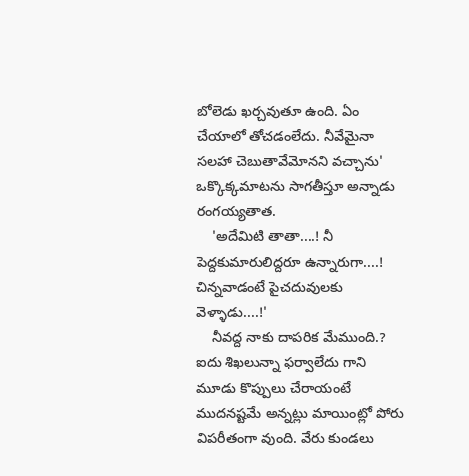బోలెడు ఖర్చవుతూ ఉంది. ఏం చేయాలో తోచడంలేదు. నీవేమైనా సలహా చెబుతావేమోనని వచ్చాను' ఒక్కొక్కమాటను సాగతీస్తూ అన్నాడు రంగయ్యతాత.
    'అదేమిటి తాతా....! నీ పెద్దకుమారులిద్దరూ ఉన్నారుగా....! చిన్నవాడంటే పైచదువులకు వెళ్ళాడు....!'
    నీవద్ద నాకు దాపరిక మేముంది.? ఐదు శిఖలున్నా ఫర్వాలేదు గాని మూడు కొప్పులు చేరాయంటే ముదనష్టమే అన్నట్లు మాయింట్లో పోరు విపరీతంగా వుంది. వేరు కుండలు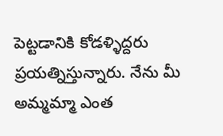పెట్టడానికి కోడళ్ళిద్దరు ప్రయత్నిస్తున్నారు. నేను మీ అమ్మమ్మా ఎంత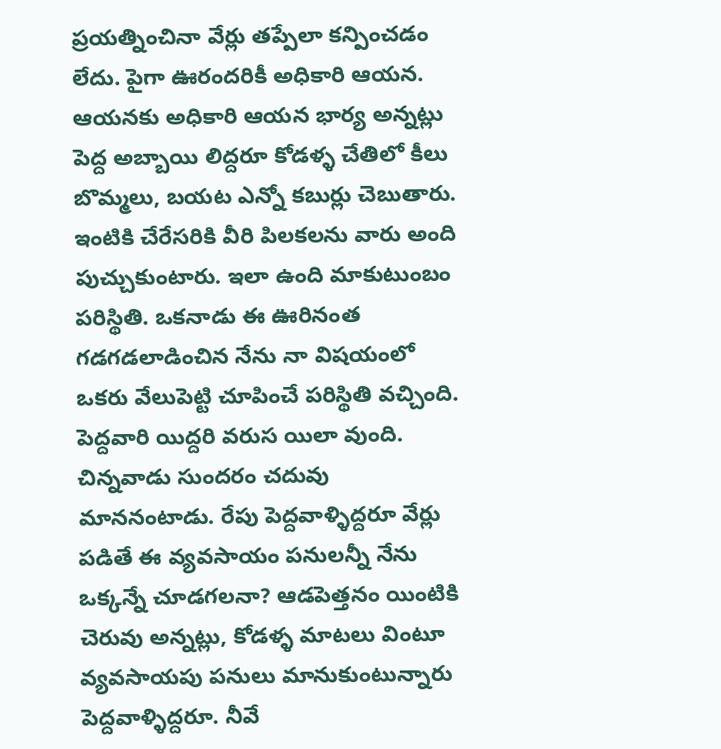ప్రయత్నించినా వేర్లు తప్పేలా కన్పించడం లేదు. పైగా ఊరందరికీ అధికారి ఆయన. ఆయనకు అధికారి ఆయన భార్య అన్నట్లు పెద్ద అబ్బాయి లిద్దరూ కోడళ్ళ చేతిలో కీలు బొమ్మలు, బయట ఎన్నో కబుర్లు చెబుతారు. ఇంటికి చేరేసరికి వీరి పిలకలను వారు అంది పుచ్చుకుంటారు. ఇలా ఉంది మాకుటుంబం పరిస్థితి. ఒకనాడు ఈ ఊరినంత గడగడలాడించిన నేను నా విషయంలో ఒకరు వేలుపెట్టి చూపించే పరిస్థితి వచ్చింది. పెద్దవారి యిద్దరి వరుస యిలా వుంది. చిన్నవాడు సుందరం చదువు మాననంటాడు. రేపు పెద్దవాళ్ళిద్దరూ వేర్లు పడితే ఈ వ్యవసాయం పనులన్నీ నేను ఒక్కన్నే చూడగలనా? ఆడపెత్తనం యింటికి చెరువు అన్నట్లు, కోడళ్ళ మాటలు వింటూ వ్యవసాయపు పనులు మానుకుంటున్నారు పెద్దవాళ్ళిద్దరూ. నీవే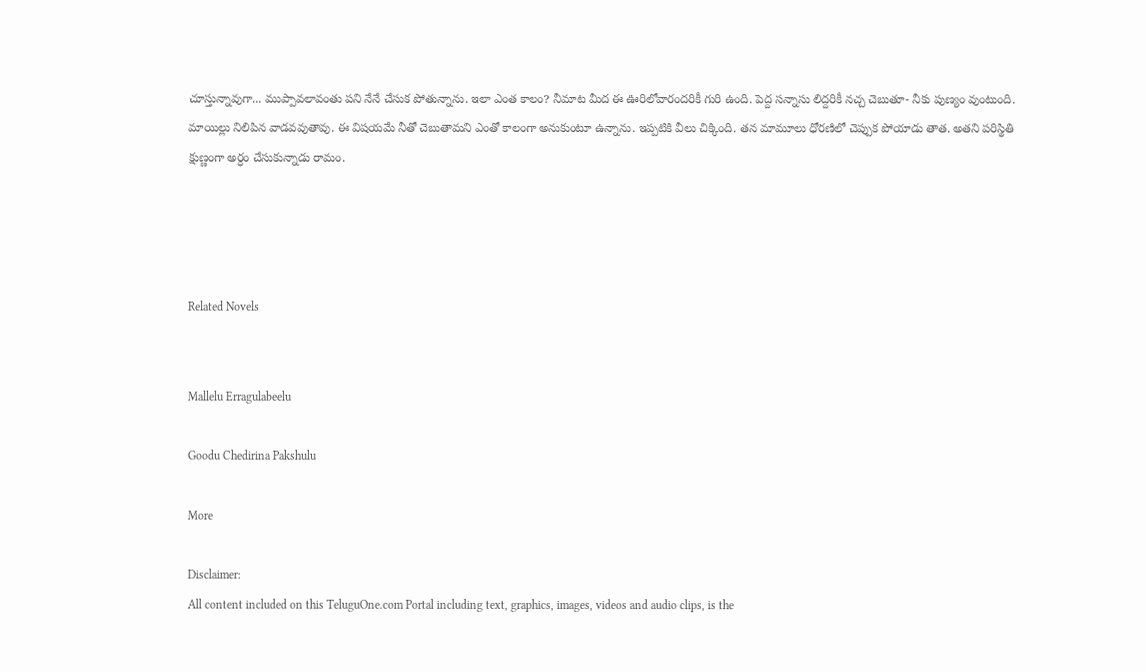చూస్తున్నావుగా... ముప్పావలావంతు పని నేనే చేసుక పోతున్నాను. ఇలా ఎంత కాలం? నీమాట మీద ఈ ఊరిలోవారందరికీ గురి ఉంది. పెద్ద సన్నాసు లిద్దరికీ నచ్చ చెబుతూ- నీకు పుణ్యం వుంటుంది. మాయిల్లు నిలిపిన వాడవవుతావు. ఈ విషయమే నీతో చెబుతామని ఎంతో కాలంగా అనుకుంటూ ఉన్నాను. ఇప్పటికి వీలు చిక్కింది. తన మామూలు ధోరణిలో చెప్పుక పోయాడు తాత. అతని పరిస్థితి క్షుణ్ణంగా అర్ధం చేసుకున్నాడు రామం.




Related Novels


Mallelu Erragulabeelu

Goodu Chedirina Pakshulu

More

Disclaimer:
All content included on this TeluguOne.com Portal including text, graphics, images, videos and audio clips, is the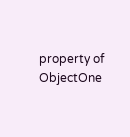property of ObjectOne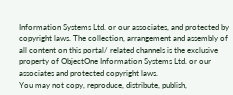Information Systems Ltd. or our associates, and protected by copyright laws. The collection, arrangement and assembly of all content on this portal/ related channels is the exclusive property of ObjectOne Information Systems Ltd. or our associates and protected copyright laws.
You may not copy, reproduce, distribute, publish,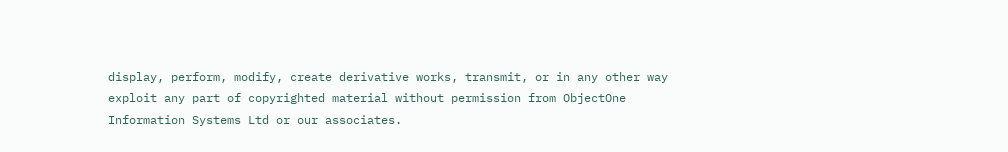display, perform, modify, create derivative works, transmit, or in any other way exploit any part of copyrighted material without permission from ObjectOne Information Systems Ltd or our associates.